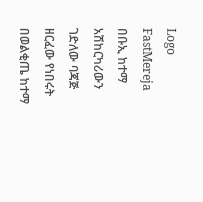Logo
FastMereja
በቡኢ ከተማ አሽከርካሪውን ገድለው ባጃጅ ዘርፈው የነበሩት በወልቂጤ ከተማ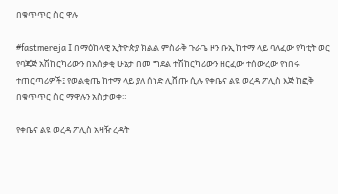በቁጥጥር ስር ዋሉ

#fastmereja I በማዕከላዊ ኢትዮጵያ ክልል ምስራቅ ጉራጌ ዞን ቡኢ ከተማ ላይ ባለፈው የካቲት ወር የባጃጅ አሽከርካሪውን በአሰቃቂ ሁኔታ በመ ግደል ተሽከርካሪውን ዘርፈው ተሰውረው የነበሩ ተጠርጣሪዎች፤ የወልቂጤ ከተማ ላይ ያለ ሰነድ ሊሸጡ ሲሉ የቀቤና ልዩ ወረዳ ፖሊስ እጅ ከፎቅ በቁጥጥር ስር ማዋሉን አስታወቀ።

የቀቤና ልዩ ወረዳ ፖሊስ አዛዥ ረዳት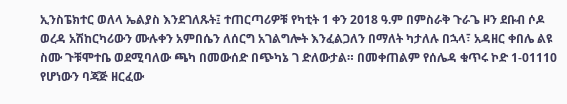ኢንስፔክተር ወለላ ኤልያስ እንደገለጹት፤ ተጠርጣሪዎቹ የካቲት 1 ቀን 2018 ዓ.ም በምስራቅ ጉራጌ ዞን ደቡብ ሶዶ ወረዳ አሽከርካሪውን ሙሉቀን አምበሴን ለሰርግ አገልግሎት እንፈልጋለን በማለት ካታለሉ በኋላ፣ አዳዘር ቀበሌ ልዩ ስሙ ጉቹሞተቤ ወደሚባለው ጫካ በመውሰድ በጭካኔ ገ ድለውታል። በመቀጠልም የሰሌዳ ቁጥሩ ኮድ 1-01110 የሆነውን ባጃጅ ዘርፈው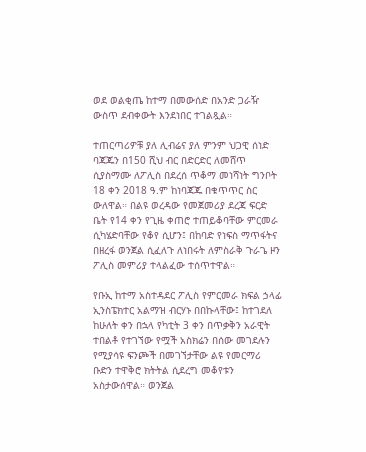ወደ ወልቂጤ ከተማ በመውሰድ በአንድ ጋራዥ ውስጥ ደብቀውት እንደነበር ተገልጿል።

ተጠርጣሪዎቹ ያለ ሊብሬና ያለ ምንም ህጋዊ ሰነድ ባጃጁን በ150 ሺህ ብር በድርድር ለመሸጥ ሲያስማሙ ለፖሊስ በደረሰ ጥቆማ መነሻነት ግንቦት 18 ቀን 2018 ዓ.ም ከነባጃጁ በቁጥጥር ስር ውለዋል። በልዩ ወረዳው የመጀመሪያ ደረጃ ፍርድ ቤት የ14 ቀን የጊዜ ቀጠሮ ተጠይቆባቸው ምርመራ ሲካሄድባቸው የቆየ ሲሆን፤ በከባድ የነፍስ ማጥፋትና በዘረፋ ወንጀል ሲፈለጉ ለነበሩት ለምስራቅ ጉራጌ ዞን ፖሊስ መምሪያ ተላልፈው ተሰጥተዋል።

የቡኢ ከተማ አስተዳደር ፖሊስ የምርመራ ክፍል ኃላፊ ኢንስፔክተር አልማዝ ብርሃኑ በበኩላቸው፤ ከተገደለ ከሁለት ቀን በኋላ የካቲት 3 ቀን በጥቃቅን አራዊት ተበልቶ የተገኘው የሟች አስክሬን በሰው መገደሉን የሚያሳዩ ፍንጮች በመገኘታቸው ልዩ የመርማሪ ቡድን ተዋቅሮ ክትትል ሲደረግ መቆየቱን አስታውሰዋል። ወንጀል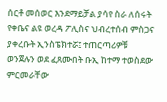ሰርቶ መሰወር እንደማይቻል ያሳየ ስራ ለሰሩት የቀቤና ልዩ ወረዳ ፖሊስና ህብረተሰብ ምስጋና ያቀረቡት ኢንስፔክተሯ፤ ተጠርጣሪዎቹ ወንጀሉን ወደ ፈጸሙበት ቡኢ ከተማ ተወስደው ምርመራቸው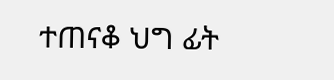ተጠናቆ ህግ ፊት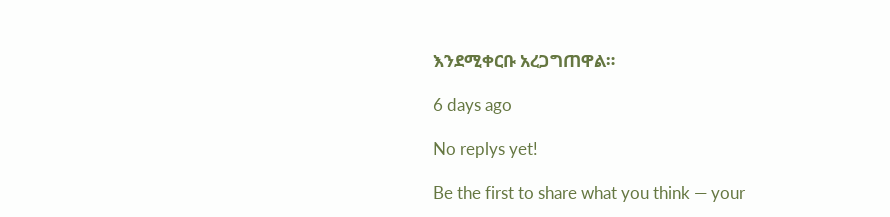እንደሚቀርቡ አረጋግጠዋል።

6 days ago

No replys yet!

Be the first to share what you think — your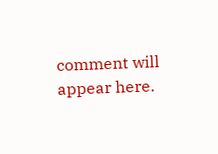comment will appear here.